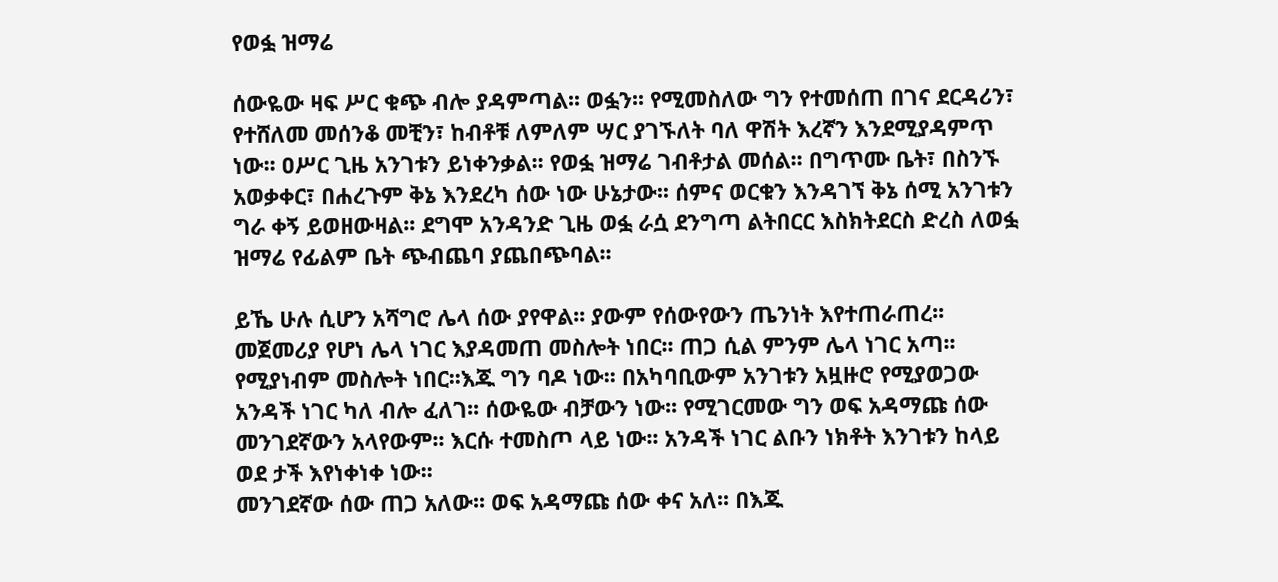የወፏ ዝማሬ

ሰውዬው ዛፍ ሥር ቁጭ ብሎ ያዳምጣል፡፡ ወፏን፡፡ የሚመስለው ግን የተመሰጠ በገና ደርዳሪን፣ የተሸለመ መሰንቆ መቺን፣ ከብቶቹ ለምለም ሣር ያገኙለት ባለ ዋሽት እረኛን እንደሚያዳምጥ ነው፡፡ ዐሥር ጊዜ አንገቱን ይነቀንቃል፡፡ የወፏ ዝማሬ ገብቶታል መሰል፡፡ በግጥሙ ቤት፣ በስንኙ አወቃቀር፣ በሐረጉም ቅኔ እንደረካ ሰው ነው ሁኔታው፡፡ ሰምና ወርቁን እንዳገኘ ቅኔ ሰሚ አንገቱን ግራ ቀኝ ይወዘውዛል፡፡ ደግሞ አንዳንድ ጊዜ ወፏ ራሷ ደንግጣ ልትበርር እስክትደርስ ድረስ ለወፏ ዝማሬ የፊልም ቤት ጭብጨባ ያጨበጭባል፡፡

ይኼ ሁሉ ሲሆን አሻግሮ ሌላ ሰው ያየዋል፡፡ ያውም የሰውየውን ጤንነት እየተጠራጠረ፡፡ መጀመሪያ የሆነ ሌላ ነገር እያዳመጠ መስሎት ነበር፡፡ ጠጋ ሲል ምንም ሌላ ነገር አጣ፡፡ የሚያነብም መስሎት ነበር፡፡እጁ ግን ባዶ ነው፡፡ በአካባቢውም አንገቱን አዟዙሮ የሚያወጋው አንዳች ነገር ካለ ብሎ ፈለገ፡፡ ሰውዬው ብቻውን ነው፡፡ የሚገርመው ግን ወፍ አዳማጩ ሰው መንገደኛውን አላየውም፡፡ እርሱ ተመስጦ ላይ ነው፡፡ አንዳች ነገር ልቡን ነክቶት እንገቱን ከላይ ወደ ታች እየነቀነቀ ነው፡፡
መንገደኛው ሰው ጠጋ አለው፡፡ ወፍ አዳማጩ ሰው ቀና አለ፡፡ በእጁ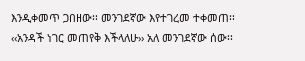እንዲቀመጥ ጋበዘው፡፡ መንገደኛው እየተገረመ ተቀመጠ፡፡
‹‹አንዳች ነገር መጠየቅ እችላለሁ›› አለ መንገደኛው ሰው፡፡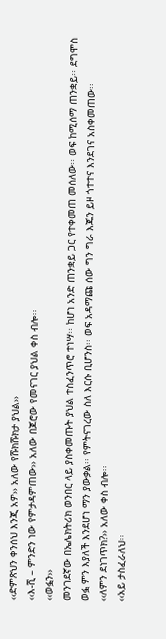‹‹ድምጽህን ቀንሰህ እንጂ አዎ›› አለው የሹክሹክታ ያህል››
‹‹እ-ሺ – ምንድን ነው የምታዳምጠው›› አለው በጆሮው የመናገር ያህል ቀስ ብሎ፡፡
‹‹ወፏን››
መንገደኛው በኤሌክትሪክ ወንበር ላይ ያስቀመጡት ያህል ተስፈንጥሮ ተነሣ፡፡ ከሆነ አንድ ጠንቋይ ጋር የተቀመጠ መሰለው፡፡ ወፍ ከሚሰማ ጠንቋይ፡፡ ደግሞስ ወፏ ምን እያለች እንደሆነ ማን ያውቃል፡፡ የምትናገረው ስለ እርሱ ቢሆንስ፡፡ ወፍ አዳማጩ ሰው ግን ግራ እጁን ይዞ ጎተተና እንደገና አስቀመጠው፡፡
‹‹ለምን ደነገጥክ?›› አለው ቀስ ብሎ፡፡
‹‹አይ ታስፈራለህ፡፡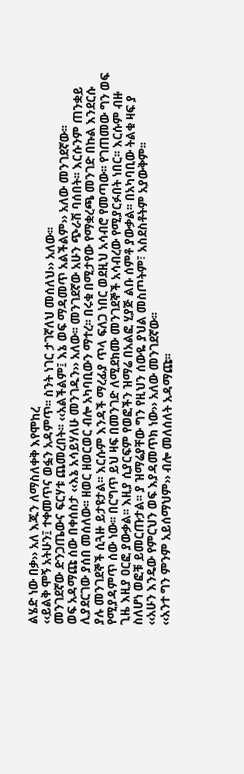ልሄድ ነው በቃ›› አለ እጁን ለማስለቀቅ እየሞከረ
‹‹ይልቅ ሞኝ አትሁን፤ ተቀመጥና ወፏን አዳምጥ፡፡ ስንት ነገር ታገኛለህ መሰለህ›› አለው፡፡
መንገደኛው ድንጋጤውና ፍርሃቱ ጨመረበት፡፡ ‹‹አልችልም፤ እኔ ወፍ ማዳመጥ አልችልም›› አለው መንገደኛው፡፡
ወፍ አዳማጩ ሰው በቀሰስታ ‹‹እኔ አሳይሃለሁ መንገዱን›› አለው፡፡ መንገደኛው አሁን ጭራሽ ባሰበት፡፡ እርሱንም ጠንቋይ ሊያደርገው ያሰበ መሰለው፡፡ ዘወር ዘወርወር ብሎ አካባቢውን ማተረ፡፡ በሩቁ በሚታየው የማቋረጫ መንገድ በኩል እንደርሱ ያሉ መንገደኞች ሲጓዙ ይታዩታል፡፡ እርሱም እንዳች ማረፊያ ጥላ ፍለጋ ነበር ወደዚህ አሳብሮ የመጣው፡፡ የገጠመው ግን ወፍ የሚያዳምጥ ሰው ነው፡፡ በርግጥ ይህ ዛፍ በመንገድ ለሚደክሙ መንገደኞች አሳብረው የሚያርፉበት ነበር፡፡ እርሱም ብዙ ጊዜ እዚያ ዐርፎ ያውቃል፡፡ እዚያ ሲያርፍም የወፎችን ዝማሬ በአልፎ ሂያጅ ልቡ ሰምቶ ያውቃል፡፡ በአካባቢው ትልቁ ዛፍ ያ ስለሆነ ወፎቹ ይመርጡታል፡፡ ያ ዝማሬያቸው ግን የዚህን ሰውዬ ያህል መስጦትም፣ አስደስቶትም አያውቅም፡፡
‹‹አሁን እንዴው የምርህን ወፍ እያዳመጥክ ነው›› አለው መንገደኛው፡፡
‹‹አንተ ግን ምንም አይሰማህም›› ብሎ መለሰለት አዳማጩ፡፡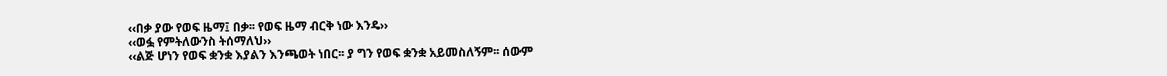‹‹በቃ ያው የወፍ ዜማ፤ በቃ፡፡ የወፍ ዜማ ብርቅ ነው እንዴ››
‹‹ወፏ የምትለውንስ ትሰማለህ››
‹‹ልጅ ሆነን የወፍ ቋንቋ እያልን እንጫወት ነበር፡፡ ያ ግን የወፍ ቋንቋ አይመስለኝም፡፡ ሰውም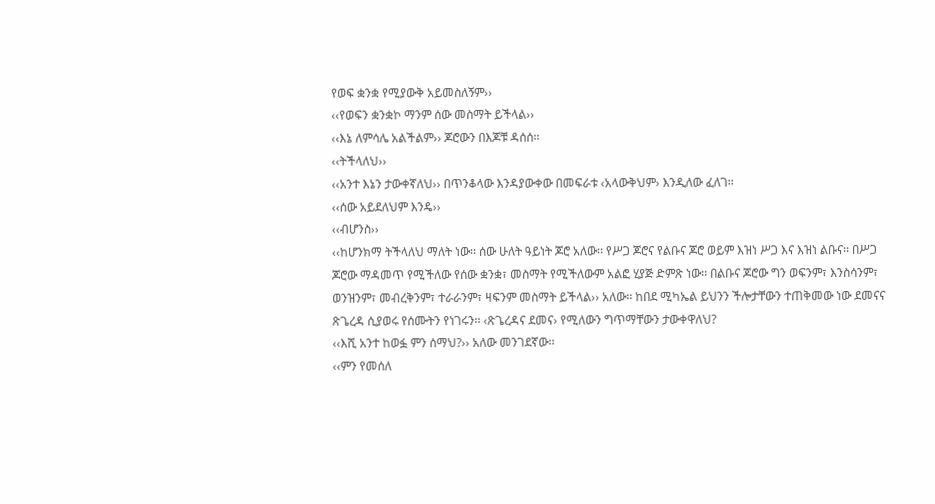የወፍ ቋንቋ የሚያውቅ አይመስለኝም››
‹‹የወፍን ቋንቋኮ ማንም ሰው መስማት ይችላል››
‹‹እኔ ለምሳሌ አልችልም›› ጆሮውን በእጆቹ ዳሰሰ፡፡
‹‹ትችላለህ››
‹‹አንተ እኔን ታውቀኛለህ›› በጥንቆላው እንዳያውቀው በመፍራቱ ‹አላውቅህም› እንዲለው ፈለገ፡፡
‹‹ሰው አይደለህም እንዴ››
‹‹ብሆንስ››
‹‹ከሆንክማ ትችላለህ ማለት ነው፡፡ ሰው ሁለት ዓይነት ጆሮ አለው፡፡ የሥጋ ጆሮና የልቡና ጆሮ ወይም እዝነ ሥጋ እና እዝነ ልቡና፡፡ በሥጋ ጆሮው ማዳመጥ የሚችለው የሰው ቋንቋ፣ መስማት የሚችለውም አልፎ ሂያጅ ድምጽ ነው፡፡ በልቡና ጆሮው ግን ወፍንም፣ እንስሳንም፣ ወንዝንም፣ መብረቅንም፣ ተራራንም፣ ዛፍንም መስማት ይችላል›› አለው፡፡ ከበደ ሚካኤል ይህንን ችሎታቸውን ተጠቅመው ነው ደመናና ጽጌረዳ ሲያወሩ የሰሙትን የነገሩን፡፡ ‹ጽጌረዳና ደመና› የሚለውን ግጥማቸውን ታውቀዋለህ?
‹‹እሺ አንተ ከወፏ ምን ሰማህ?›› አለው መንገደኛው፡፡
‹‹ምን የመሰለ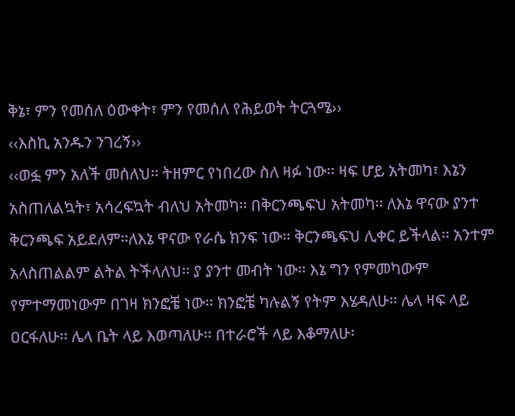ቅኔ፣ ምን የመሰለ ዕውቀት፣ ምን የመሰለ የሕይወት ትርጓሜ››
‹‹እስኪ አንዱን ንገረኝ››
‹‹ወፏ ምን አለች መሰለህ፡፡ ትዘምር የነበረው ስለ ዛፉ ነው፡፡ ዛፍ ሆይ አትመካ፣ እኔን አስጠለልኳት፣ አሳረፍኳት ብለህ አትመካ፡፡ በቅርንጫፍህ አትመካ፡፡ ለእኔ ዋናው ያንተ ቅርንጫፍ አይደለም፡፡ለእኔ ዋናው የራሴ ክንፍ ነው፡፡ ቅርንጫፍህ ሊቀር ይችላል፡፡ አንተም አላስጠልልም ልትል ትችላለህ፡፡ ያ ያንተ መብት ነው፡፡ እኔ ግን የምመካውም የምተማመነውም በገዛ ክንፎቼ ነው፡፡ ክንፎቼ ካሉልኝ የትም እሄዳለሁ፡፡ ሌላ ዛፍ ላይ ዐርፋለሁ፡፡ ሌላ ቤት ላይ እወጣለሁ፡፡ በተራሮች ላይ እቆማለሁ፡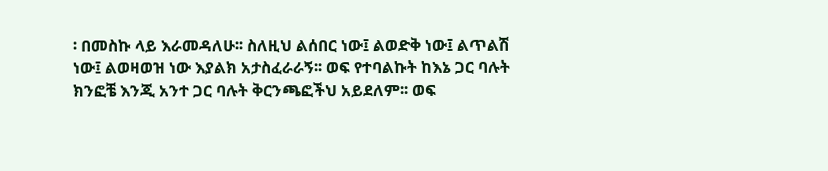፡ በመስኩ ላይ እራመዳለሁ፡፡ ስለዚህ ልሰበር ነው፤ ልወድቅ ነው፤ ልጥልሽ ነው፤ ልወዛወዝ ነው እያልክ አታስፈራራኝ፡፡ ወፍ የተባልኩት ከእኔ ጋር ባሉት ክንፎቼ እንጂ አንተ ጋር ባሉት ቅርንጫፎችህ አይደለም፡፡ ወፍ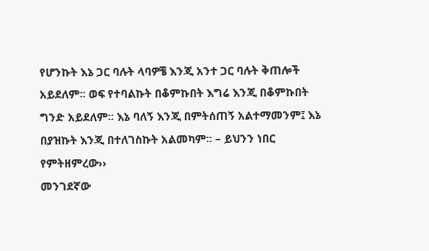የሆንኩት እኔ ጋር ባሉት ላባዎቼ እንጂ አንተ ጋር ባሉት ቅጠሎች አይደለም፡፡ ወፍ የተባልኩት በቆምኩበት እግሬ እንጂ በቆምኩበት ግንድ አይደለም፡፡ እኔ ባለኝ እንጂ በምትሰጠኝ አልተማመንም፤ እኔ በያዝኩት እንጂ በተለገስኩት አልመካም፡፡ – ይህንን ነበር የምትዘምረው››
መንገደኛው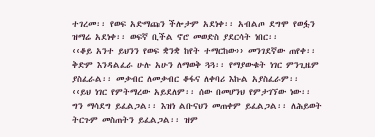ተገረመ፡፡ የወፍ አድማጩን ችሎታም አደነቀ፡፡ አብልጦ ደግሞ የወፏን ዝማሬ አደነቀ፡፡ ወፍኛ ቢችል ኖሮ መወድስ ያደርሳት ነበር፡፡
‹‹ቆይ አንተ ይህንን የወፍ ቋንቋ ከየት ተማርከው›› መንገደኛው ጠየቀ፡፡ ቅድም እንዳልፈራ ሁሉ አሁን ለማወቅ ጓጓ፡፡ የማያውቁት ነገር ምንጊዜም ያስፈራል፡፡ መቃብር ለመቃብር ቆፋና ለቀባሪ እኩል አያስፈራም፡፡
‹‹ይህ ነገር የምትማረው አይደለም፡፡ ሰው በመሆንህ የምታገኘው ነው፡፡ ግን ማሳደግ ይፈልጋል፡፡ እዝነ ልቡናህን መጠቀም ይፈልጋል፡፡ ለሕይወት ትርጉም መስጠትን ይፈልጋል፡፡ ዝም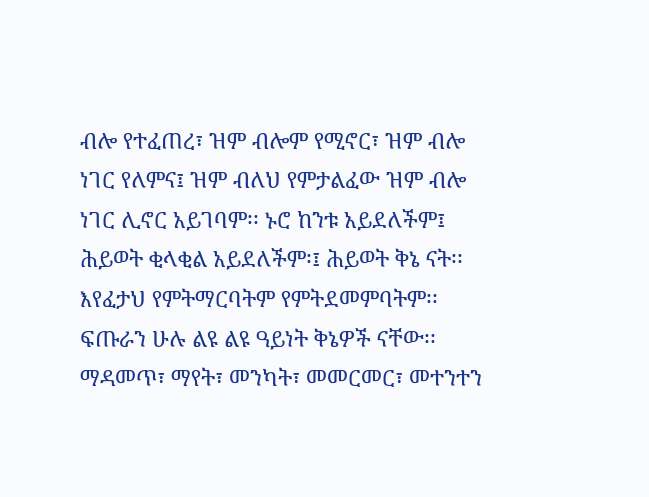ብሎ የተፈጠረ፣ ዝም ብሎም የሚኖር፣ ዝም ብሎ ነገር የለምና፤ ዝም ብለህ የምታልፈው ዝም ብሎ ነገር ሊኖር አይገባም፡፡ ኑሮ ከንቱ አይደለችም፤ ሕይወት ቂላቂል አይደለችም፡፤ ሕይወት ቅኔ ናት፡፡ እየፈታህ የምትማርባትም የምትደመምባትም፡፡ ፍጡራን ሁሉ ልዩ ልዩ ዓይነት ቅኔዎች ናቸው፡፡ ማዳመጥ፣ ማየት፣ መንካት፣ መመርመር፣ መተንተን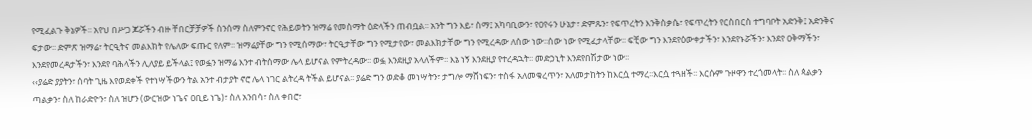የሚፈልጉ ቅኔዎች፡፡ አየህ በሥጋ ጆሯችን ብዙ ቸበርቻቻዎች ስንሰማ ስለምንኖር የሕይወትን ዝማሬ የመስማት ዕድላችን ጠብቧል፡፡ አንት ግን እይ፣ ስማ፤ አካባቢውን፣ የዐየሩን ሁኔታ፣ ድምጹን፣ የፍጥረትን እንቅስቃሴ፣ የፍጥረትን የርስበርስ ተግባቦት አድንቅ፤ አድንቅና ፍታው፡፡ ድምጽ ዝማሬ፣ ትርዒትና መልእክት የሌለው ፍጡር የለም፡፡ ዝማሬያቸው ግን የሚሰማው፣ ትርዒታቸው ግን የሚታየው፣ መልእክታቸው ግን የሚረዳው ለሰው ነው፡፡ሰው ነው የሚፈታላቸው፡፡ ፍቺው ግን እንደየዕውቀታችን፣ እንደየኑሯችን፣ እንደየ ዐቅማችን፣ እንደየመረዳታችን፣ እንደየ ባሕላችን ሊለያይ ይችላል፤ የወፏን ዝማሬ እንተ ብትሰማው ሌላ ይሆናል የምትረዳው፡፡ ወፏ እንደዚያ አላለችም፡፡ እኔ ነኝ እንደዚያ የተረዳኋት፡፡ መድኃኒት እንደየበሽታው ነው፡፡
‹‹ያሬድ ያያትን፣ ሰባት ጊዜ እየወደቀች የተነሣችውን ትል አንተ ብታያት ኖሮ ሌላ ነገር ልትረዳ ትችል ይሆናል፡፡ ያሬድ ግን ወድቆ መነሣትን፣ ታግሎ ማሸነፍን፣ ተስፋ አለመቁረጥን፣ አለመታከትን ከእርሷ ተማረ፡፡እርሷ ተጓዘች፡፡ እርሱም ጉዞዋን ተረጎመላት፡፡ ስለ ጳልቃን ጣልቃን፣ ስለ ከራድዮን፣ ስለ ዝሆን (ውርዝው ነጌና ዐቢይ ነጌ)፣ ስለ አንበሳ፣ ስለ ቀበሮ፣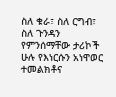ስለ ቁራ፣ ስለ ርግብ፣ ስለ ጉንዳን የምንሰማቸው ታሪኮች ሁሉ የእነርሱን አነዋወር ተመልክቶና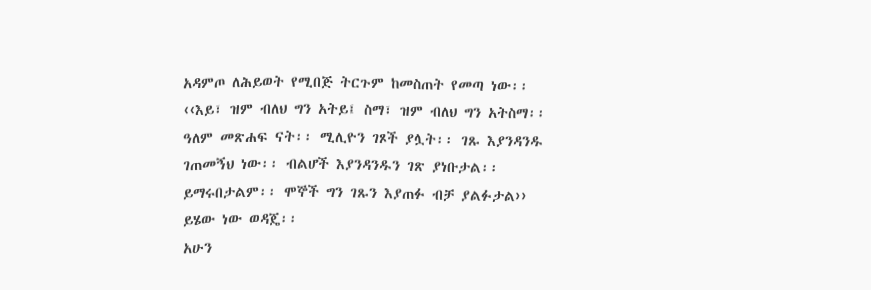አዳምጦ ለሕይወት የሚበጅ ትርጉም ከመስጠት የመጣ ነው፡፡
‹‹እይ፣ ዝም ብለህ ግን አትይ፤ ስማ፣ ዝም ብለህ ግን አትስማ፡፡ ዓለም መጽሐፍ ናት፡፡ ሚሊዮን ገጾች ያሏት፡፡ ገጹ እያንዳንዱ ገጠመኝህ ነው፡፡ ብልሆች እያንዳንዱን ገጽ ያነቡታል፡፡ ይማሩበታልም፡፡ ሞኞች ግን ገጹን እያጠፉ ብቻ ያልፉታል›› ይሄው ነው ወዳጄ፡፡
አሁን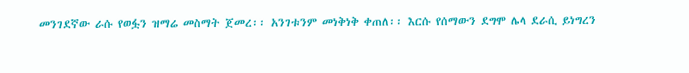መንገደኛው ራሱ የወፏን ዝማሬ መስማት ጀመረ፡፡ አንገቱንም መነቅነቅ ቀጠለ፡፡ እርሱ የሰማውን ደግሞ ሌላ ደራሲ ይነግረን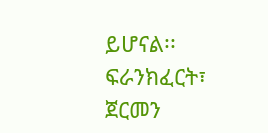ይሆናል፡፡
ፍራንክፈርት፣ ጀርመን